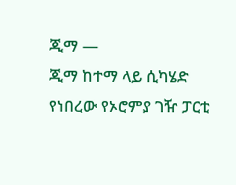ጂማ —
ጂማ ከተማ ላይ ሲካሄድ የነበረው የኦሮምያ ገዥ ፓርቲ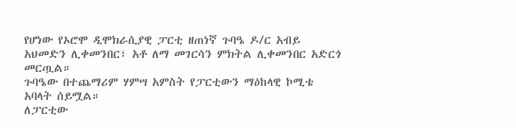የሆነው የኦሮሞ ዲሞክራሲያዊ ፓርቲ ዘጠነኛ ጉባዔ ዶ/ር አብይ አህመድን ሊቀመንበር፣ አቶ ለማ መገርሳን ምክትል ሊቀመንበር አድርጎ መርጧል።
ጉባዔው በተጨማሪም ሃምሣ አምስት የፓርቲውን ማዕከላዊ ኮሚቴ አባላት ሰይሟል።
ለፓርቲው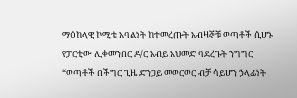ማዕከላዊ ኮሚቴ አባልነት ከተመረጡት አብዛኞቹ ወጣቶች ሲሆኑ የፓርቲው ሊቀመንበር ዶ/ር አብይ አህመድ ባደረጉት ንግግር “ወጣቶች በችግር ጊዜ ድንጋይ መወርወር ብቻ ሳይሆን ኃላፊነት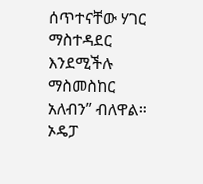ሰጥተናቸው ሃገር ማስተዳደር እንደሚችሉ ማስመስከር አለብን” ብለዋል። ኦዴፓ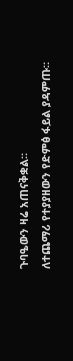ጉባዔውን ዛሬ አጠናቅቋል።
ለተጨማሪ የተያያዘውን የድምፅ ፋይል ያዳምጡ።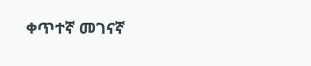ቀጥተኛ መገናኛ